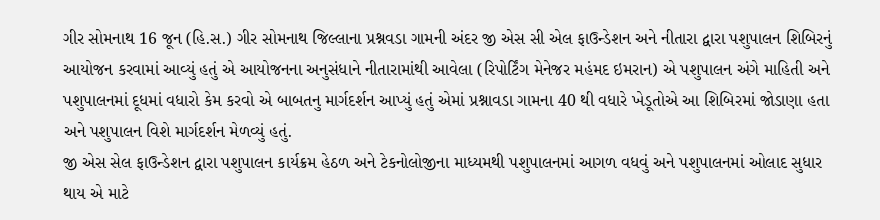ગીર સોમનાથ 16 જૂન (હિ.સ.) ગીર સોમનાથ જિલ્લાના પ્રશ્નવડા ગામની અંદર જી એસ સી એલ ફાઉન્ડેશન અને નીતારા દ્વારા પશુપાલન શિબિરનું આયોજન કરવામાં આવ્યું હતું એ આયોજનના અનુસંધાને નીતારામાંથી આવેલા (રિપોર્ટિંગ મેનેજર મહંમદ ઇમરાન) એ પશુપાલન અંગે માહિતી અને પશુપાલનમાં દૂધમાં વધારો કેમ કરવો એ બાબતનુ માર્ગદર્શન આપ્યું હતું એમાં પ્રશ્નાવડા ગામના 40 થી વધારે ખેડૂતોએ આ શિબિરમાં જોડાણા હતા અને પશુપાલન વિશે માર્ગદર્શન મેળવ્યું હતું.
જી એસ સેલ ફાઉન્ડેશન દ્વારા પશુપાલન કાર્યક્રમ હેઠળ અને ટેકનોલોજીના માધ્યમથી પશુપાલનમાં આગળ વધવું અને પશુપાલનમાં ઓલાદ સુધાર થાય એ માટે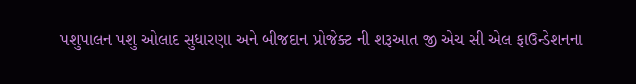પશુપાલન પશુ ઓલાદ સુધારણા અને બીજદાન પ્રોજેક્ટ ની શરૂઆત જી એચ સી એલ ફાઉન્ડેશનના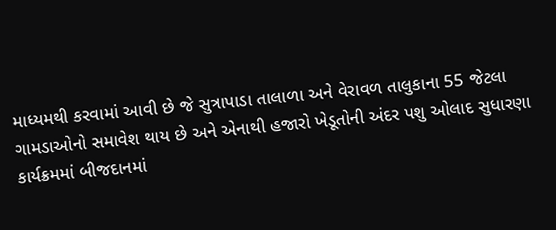માધ્યમથી કરવામાં આવી છે જે સુત્રાપાડા તાલાળા અને વેરાવળ તાલુકાના 55 જેટલા ગામડાઓનો સમાવેશ થાય છે અને એનાથી હજારો ખેડૂતોની અંદર પશુ ઓલાદ સુધારણા કાર્યક્રમમાં બીજદાનમાં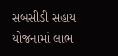સબસીડી સહાય યોજનામાં લાભ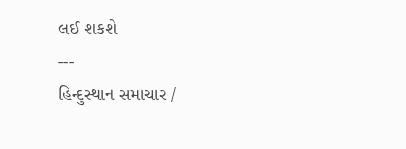લઈ શકશે
---
હિન્દુસ્થાન સમાચાર /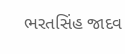ભરતસિંહ જાદવ